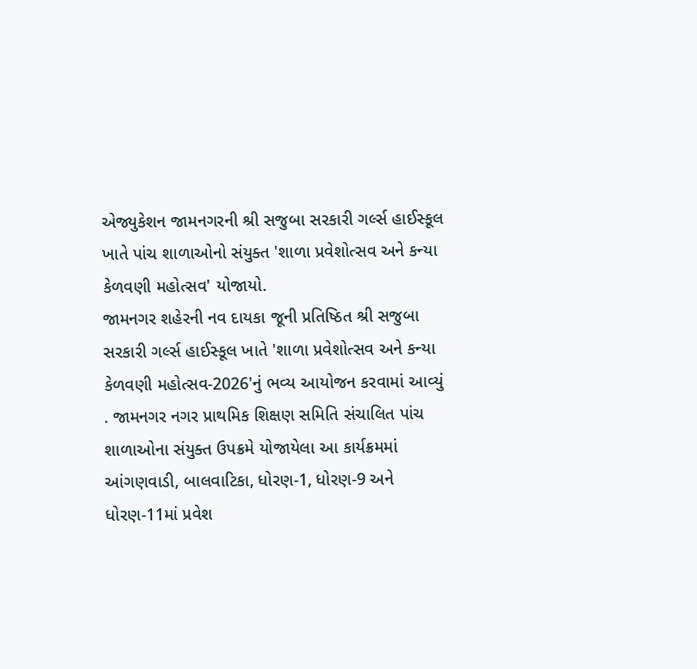એજ્યુકેશન જામનગરની શ્રી સજુબા સરકારી ગર્લ્સ હાઈસ્કૂલ ખાતે પાંચ શાળાઓનો સંયુક્ત 'શાળા પ્રવેશોત્સવ અને કન્યા કેળવણી મહોત્સવ' યોજાયો.
જામનગર શહેરની નવ દાયકા જૂની પ્રતિષ્ઠિત શ્રી સજુબા સરકારી ગર્લ્સ હાઈસ્કૂલ ખાતે 'શાળા પ્રવેશોત્સવ અને કન્યા કેળવણી મહોત્સવ-2026'નું ભવ્ય આયોજન કરવામાં આવ્યું . જામનગર નગર પ્રાથમિક શિક્ષણ સમિતિ સંચાલિત પાંચ શાળાઓના સંયુક્ત ઉપક્રમે યોજાયેલા આ કાર્યક્રમમાં આંગણવાડી, બાલવાટિકા, ધોરણ-1, ધોરણ-9 અને ધોરણ-11માં પ્રવેશ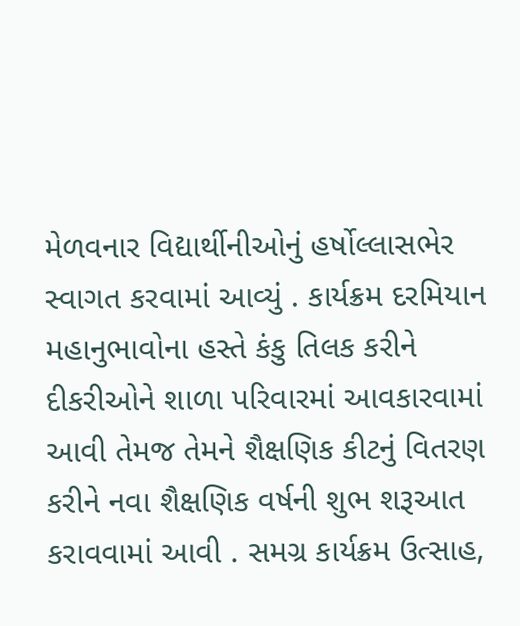મેળવનાર વિદ્યાર્થીનીઓનું હર્ષોલ્લાસભેર સ્વાગત કરવામાં આવ્યું . કાર્યક્રમ દરમિયાન મહાનુભાવોના હસ્તે કંકુ તિલક કરીને દીકરીઓને શાળા પરિવારમાં આવકારવામાં આવી તેમજ તેમને શૈક્ષણિક કીટનું વિતરણ કરીને નવા શૈક્ષણિક વર્ષની શુભ શરૂઆત કરાવવામાં આવી . સમગ્ર કાર્યક્રમ ઉત્સાહ,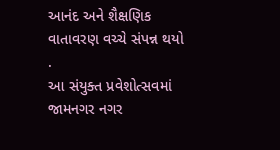આનંદ અને શૈક્ષણિક વાતાવરણ વચ્ચે સંપન્ન થયો .
આ સંયુક્ત પ્રવેશોત્સવમાં જામનગર નગર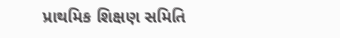પ્રાથમિક શિક્ષણ સમિતિ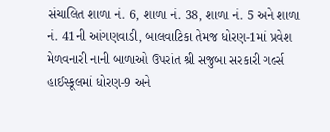સંચાલિત શાળા નં. 6, શાળા નં. 38, શાળા નં. 5 અને શાળા નં. 41ની આંગણવાડી, બાલવાટિકા તેમજ ધોરણ-1માં પ્રવેશ મેળવનારી નાની બાળાઓ ઉપરાંત શ્રી સજુબા સરકારી ગર્લ્સ હાઈસ્કૂલમાં ધોરણ-9 અને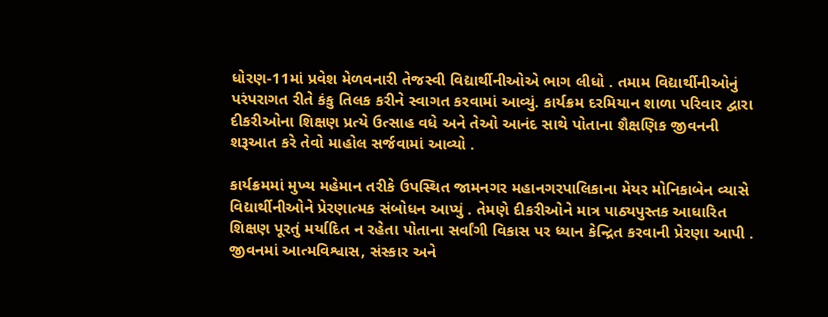ધોરણ-11માં પ્રવેશ મેળવનારી તેજસ્વી વિદ્યાર્થીનીઓએ ભાગ લીધો . તમામ વિદ્યાર્થીનીઓનું પરંપરાગત રીતે કંકુ તિલક કરીને સ્વાગત કરવામાં આવ્યું. કાર્યક્રમ દરમિયાન શાળા પરિવાર દ્વારા દીકરીઓના શિક્ષણ પ્રત્યે ઉત્સાહ વધે અને તેઓ આનંદ સાથે પોતાના શૈક્ષણિક જીવનની શરૂઆત કરે તેવો માહોલ સર્જવામાં આવ્યો .

કાર્યક્રમમાં મુખ્ય મહેમાન તરીકે ઉપસ્થિત જામનગર મહાનગરપાલિકાના મેયર મોનિકાબેન વ્યાસે વિદ્યાર્થીનીઓને પ્રેરણાત્મક સંબોધન આપ્યું . તેમણે દીકરીઓને માત્ર પાઠ્યપુસ્તક આધારિત શિક્ષણ પૂરતું મર્યાદિત ન રહેતા પોતાના સર્વાંગી વિકાસ પર ધ્યાન કેન્દ્રિત કરવાની પ્રેરણા આપી . જીવનમાં આત્મવિશ્વાસ, સંસ્કાર અને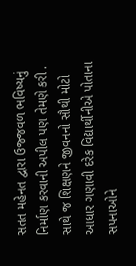સતત મહેનત દ્વારા ઉજ્જવળ ભવિષ્યનું નિર્માણ કરવાની અપીલ પણ તેમણે કરી . સાથે જ શિક્ષણને જીવનનો સૌથી મોટો આધાર ગણાવી દરેક વિદ્યાર્થીનીએ પોતાના સપનાઓને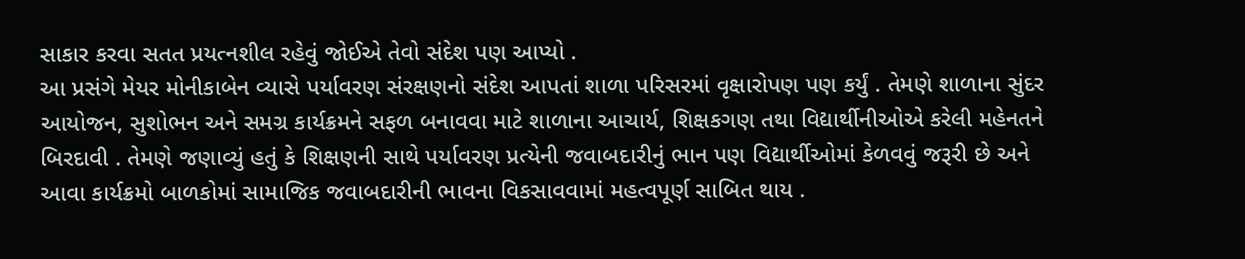સાકાર કરવા સતત પ્રયત્નશીલ રહેવું જોઈએ તેવો સંદેશ પણ આપ્યો .
આ પ્રસંગે મેયર મોનીકાબેન વ્યાસે પર્યાવરણ સંરક્ષણનો સંદેશ આપતાં શાળા પરિસરમાં વૃક્ષારોપણ પણ કર્યું . તેમણે શાળાના સુંદર આયોજન, સુશોભન અને સમગ્ર કાર્યક્રમને સફળ બનાવવા માટે શાળાના આચાર્ય, શિક્ષકગણ તથા વિદ્યાર્થીનીઓએ કરેલી મહેનતને બિરદાવી . તેમણે જણાવ્યું હતું કે શિક્ષણની સાથે પર્યાવરણ પ્રત્યેની જવાબદારીનું ભાન પણ વિદ્યાર્થીઓમાં કેળવવું જરૂરી છે અને આવા કાર્યક્રમો બાળકોમાં સામાજિક જવાબદારીની ભાવના વિકસાવવામાં મહત્વપૂર્ણ સાબિત થાય .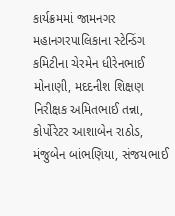કાર્યક્રમમાં જામનગર મહાનગરપાલિકાના સ્ટેન્ડિંગ કમિટીના ચેરમેન ધીરેનભાઈ મોનાણી, મદદનીશ શિક્ષણ નિરીક્ષક અમિતભાઈ તન્ના, કોર્પોરેટર આશાબેન રાઠોડ, મંજુબેન બાંભણિયા, સંજયભાઈ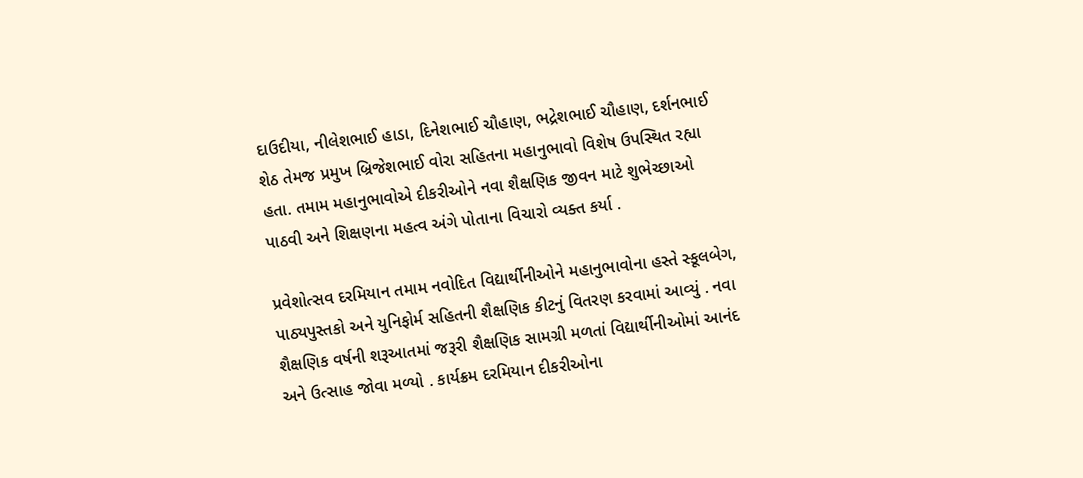દાઉદીયા, નીલેશભાઈ હાડા, દિનેશભાઈ ચૌહાણ, ભદ્રેશભાઈ ચૌહાણ, દર્શનભાઈ શેઠ તેમજ પ્રમુખ બ્રિજેશભાઈ વોરા સહિતના મહાનુભાવો વિશેષ ઉપસ્થિત રહ્યા હતા. તમામ મહાનુભાવોએ દીકરીઓને નવા શૈક્ષણિક જીવન માટે શુભેચ્છાઓ પાઠવી અને શિક્ષણના મહત્વ અંગે પોતાના વિચારો વ્યક્ત કર્યા .

પ્રવેશોત્સવ દરમિયાન તમામ નવોદિત વિદ્યાર્થીનીઓને મહાનુભાવોના હસ્તે સ્કૂલબેગ, પાઠ્યપુસ્તકો અને યુનિફોર્મ સહિતની શૈક્ષણિક કીટનું વિતરણ કરવામાં આવ્યું . નવા શૈક્ષણિક વર્ષની શરૂઆતમાં જરૂરી શૈક્ષણિક સામગ્રી મળતાં વિદ્યાર્થીનીઓમાં આનંદ અને ઉત્સાહ જોવા મળ્યો . કાર્યક્રમ દરમિયાન દીકરીઓના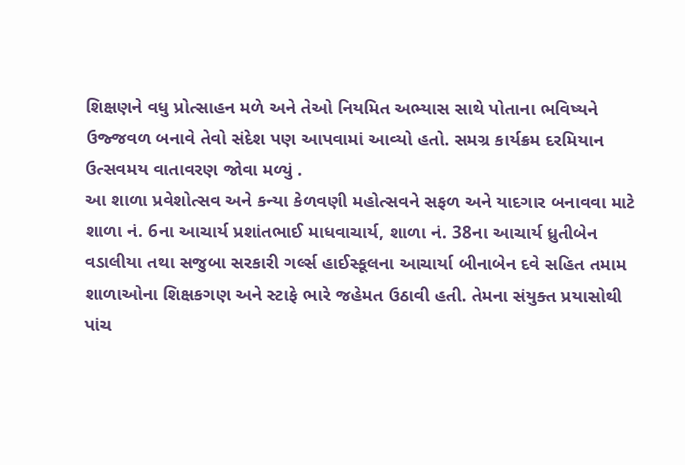શિક્ષણને વધુ પ્રોત્સાહન મળે અને તેઓ નિયમિત અભ્યાસ સાથે પોતાના ભવિષ્યને ઉજ્જવળ બનાવે તેવો સંદેશ પણ આપવામાં આવ્યો હતો. સમગ્ર કાર્યક્રમ દરમિયાન ઉત્સવમય વાતાવરણ જોવા મળ્યું .
આ શાળા પ્રવેશોત્સવ અને કન્યા કેળવણી મહોત્સવને સફળ અને યાદગાર બનાવવા માટે શાળા નં. 6ના આચાર્ય પ્રશાંતભાઈ માધવાચાર્ય, શાળા નં. 38ના આચાર્ય ધ્રુતીબેન વડાલીયા તથા સજુબા સરકારી ગર્લ્સ હાઈસ્કૂલના આચાર્યા બીનાબેન દવે સહિત તમામ શાળાઓના શિક્ષકગણ અને સ્ટાફે ભારે જહેમત ઉઠાવી હતી. તેમના સંયુક્ત પ્રયાસોથી પાંચ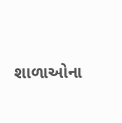શાળાઓના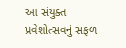આ સંયુક્ત પ્રવેશોત્સવનું સફળ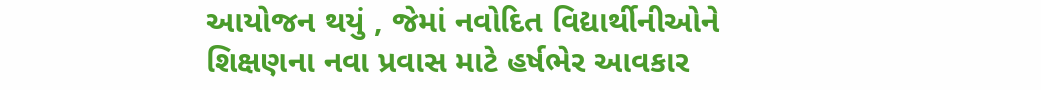આયોજન થયું , જેમાં નવોદિત વિદ્યાર્થીનીઓને શિક્ષણના નવા પ્રવાસ માટે હર્ષભેર આવકાર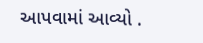આપવામાં આવ્યો .